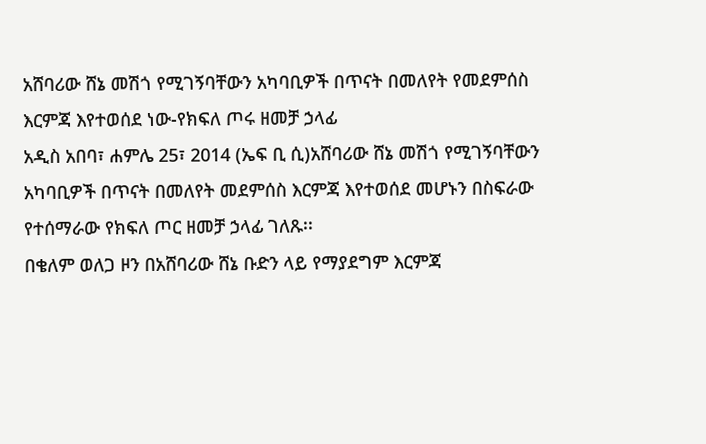አሸባሪው ሸኔ መሽጎ የሚገኝባቸውን አካባቢዎች በጥናት በመለየት የመደምሰስ እርምጃ እየተወሰደ ነው-የክፍለ ጦሩ ዘመቻ ኃላፊ
አዲስ አበባ፣ ሐምሌ 25፣ 2014 (ኤፍ ቢ ሲ)አሸባሪው ሸኔ መሽጎ የሚገኝባቸውን አካባቢዎች በጥናት በመለየት መደምሰስ እርምጃ እየተወሰደ መሆኑን በስፍራው የተሰማራው የክፍለ ጦር ዘመቻ ኃላፊ ገለጹ፡፡
በቄለም ወለጋ ዞን በአሸባሪው ሸኔ ቡድን ላይ የማያደግም እርምጃ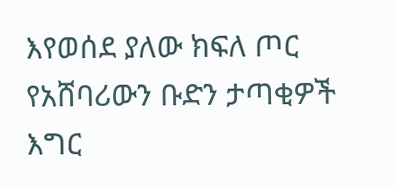እየወሰደ ያለው ክፍለ ጦር የአሸባሪውን ቡድን ታጣቂዎች እግር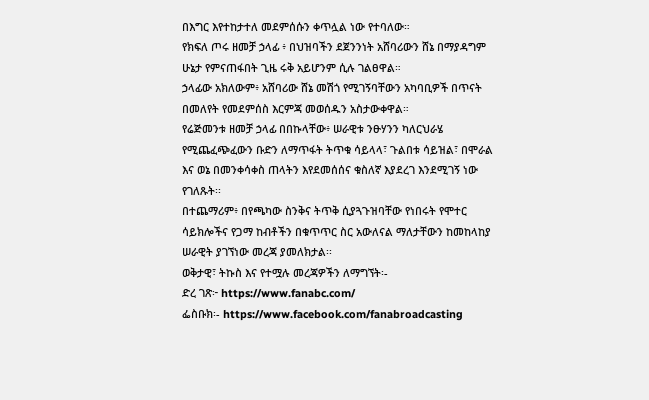በእግር እየተከታተለ መደምሰሱን ቀጥሏል ነው የተባለው።
የክፍለ ጦሩ ዘመቻ ኃላፊ ፥ በህዝባችን ደጀንንነት አሸባሪውን ሸኔ በማያዳግም ሁኔታ የምናጠፋበት ጊዜ ሩቅ አይሆንም ሲሉ ገልፀዋል።
ኃላፊው አክለውም፥ አሸባሪው ሸኔ መሽጎ የሚገኝባቸውን አካባቢዎች በጥናት በመለየት የመደምሰስ እርምጃ መወሰዱን አስታውቀዋል።
የሬጅመንቱ ዘመቻ ኃላፊ በበኩላቸው፥ ሠራዊቱ ንፁሃንን ካለርህራሄ የሚጨፈጭፈውን ቡድን ለማጥፋት ትጥቁ ሳይላላ፣ ጉልበቱ ሳይዝል፣ በሞራል እና ወኔ በመንቀሳቀስ ጠላትን እየደመሰሰና ቁስለኛ እያደረገ እንደሚገኝ ነው የገለጹት፡፡
በተጨማሪም፥ በየጫካው ስንቅና ትጥቅ ሲያጓጉዝባቸው የነበሩት የሞተር ሳይክሎችና የጋማ ከብቶችን በቁጥጥር ስር አውለናል ማለታቸውን ከመከላከያ ሠራዊት ያገኘነው መረጃ ያመለክታል፡፡
ወቅታዊ፣ ትኩስ እና የተሟሉ መረጃዎችን ለማግኘት፡-
ድረ ገጽ፦ https://www.fanabc.com/
ፌስቡክ፡- https://www.facebook.com/fanabroadcasting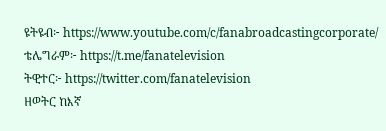ዩትዩብ፦ https://www.youtube.com/c/fanabroadcastingcorporate/
ቴሌግራም፦ https://t.me/fanatelevision
ትዊተር፦ https://twitter.com/fanatelevision
ዘወትር ከእኛ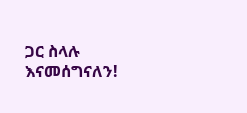ጋር ስላሉ እናመሰግናለን!